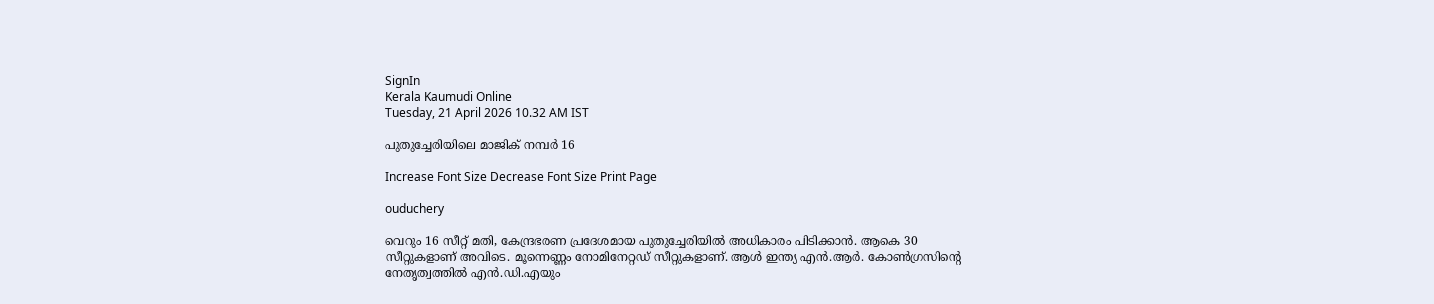SignIn
Kerala Kaumudi Online
Tuesday, 21 April 2026 10.32 AM IST

പുതുച്ചേരിയിലെ മാജിക് നമ്പർ 16

Increase Font Size Decrease Font Size Print Page

ouduchery

വെറും 16 സീറ്റ് മതി, കേന്ദ്രഭരണ പ്രദേശമായ പുതുച്ചേരിയിൽ അധികാരം പിടിക്കാൻ. ആകെ 30 സീറ്റുകളാണ് അവിടെ. മൂന്നെണ്ണം നോമിനേറ്റഡ് സീറ്റുകളാണ്. ആൾ ഇന്ത്യ എൻ.ആർ. കോൺഗ്രസിന്റെ നേതൃത്വത്തിൽ എൻ.ഡി.എയും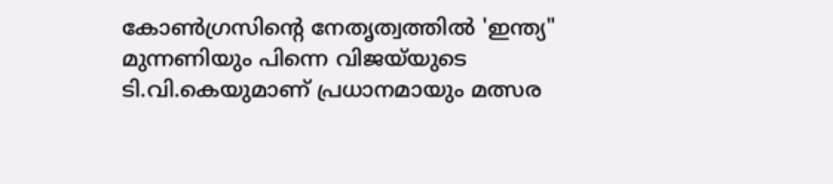കോൺഗ്രസിന്റെ നേതൃത്വത്തിൽ 'ഇന്ത്യ" മുന്നണിയും പിന്നെ വിജയ്‌യുടെ ടി.വി.കെയുമാണ് പ്രധാനമായും മത്സര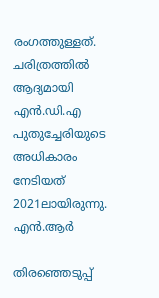രംഗത്തുള്ളത്. ചരിത്രത്തിൽ ആദ്യമായി എൻ.ഡി.എ പുതുച്ചേരിയുടെ അധികാരം നേടിയത് 2021ലായിരുന്നു. എൻ.ആർ

തിരഞ്ഞെടുപ്പ്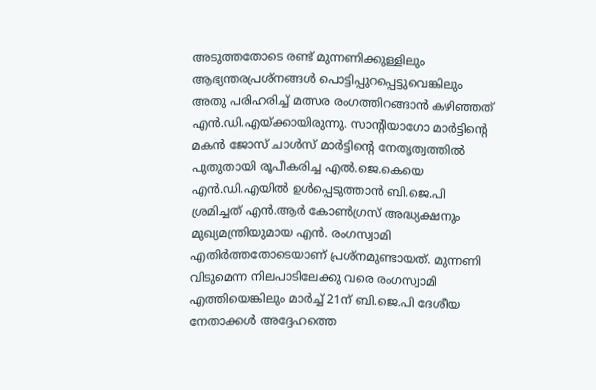അടുത്തതോടെ രണ്ട് മുന്നണിക്കുള്ളിലും ആഭ്യന്തരപ്രശ്നങ്ങൾ പൊട്ടിപ്പുറപ്പെട്ടുവെങ്കിലും അതു പരിഹരിച്ച് മത്സര രംഗത്തിറങ്ങാൻ കഴിഞ്ഞത് എൻ.ഡി.എയ്ക്കായിരുന്നു. സാന്റിയാഗോ മാർട്ടിന്റെ മകൻ ജോസ് ചാൾസ് മാർട്ടിന്റെ നേതൃത്വത്തിൽ പുതുതായി രൂപീകരിച്ച എൽ.ജെ.കെയെ എൻ.ഡി.എയിൽ ഉൾപ്പെടുത്താൻ ബി.ജെ.പി ശ്രമിച്ചത് എൻ.ആർ കോൺഗ്രസ് അദ്ധ്യക്ഷനും മുഖ്യമന്ത്രിയുമായ എൻ. രംഗസ്വാമി എതിർത്തതോടെയാണ് പ്രശ്നമുണ്ടായത്. മുന്നണി വിടുമെന്ന നിലപാടിലേക്കു വരെ രംഗസ്വാമി എത്തിയെങ്കിലും മാർച്ച് 21ന് ബി.ജെ.പി ദേശീയ നേതാക്കൾ അദ്ദേഹത്തെ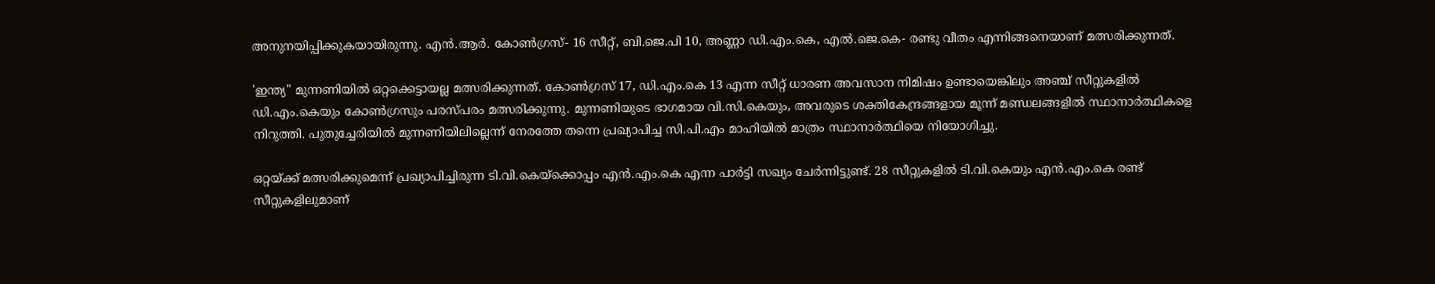അനുനയിപ്പിക്കുകയായിരുന്നു. എൻ.ആർ. കോൺഗ്രസ്- 16 സീറ്റ്, ബി.ജെ.പി 10, അണ്ണാ ഡി.എം.കെ, എൽ.ജെ.കെ- രണ്ടു വീതം എന്നിങ്ങനെയാണ് മത്സരിക്കുന്നത്.

'ഇന്ത്യ" മുന്നണിയിൽ ഒറ്റക്കെട്ടായല്ല മത്സരിക്കുന്നത്. കോൺഗ്രസ് 17, ഡി.എം.കെ 13 എന്ന സീറ്റ് ധാരണ അവസാന നിമിഷം ഉണ്ടായെങ്കിലും അഞ്ച് സീറ്റുകളിൽ ഡി.എം.കെയും കോൺഗ്രസും പരസ്പരം മത്സരിക്കുന്നു. മുന്നണിയുടെ ഭാഗമായ വി.സി.കെയും, അവരുടെ ശക്തികേന്ദ്രങ്ങളായ മൂന്ന് മണ്ഡലങ്ങളിൽ സ്ഥാനാർത്ഥികളെ നിറുത്തി. പുതുച്ചേരിയിൽ മുന്നണിയിലില്ലെന്ന് നേരത്തേ തന്നെ പ്രഖ്യാപിച്ച സി.പി.എം മാഹിയിൽ മാത്രം സ്ഥാനാർത്ഥിയെ നിയോഗിച്ചു.

ഒറ്റയ്ക്ക് മത്സരിക്കുമെന്ന് പ്രഖ്യാപിച്ചിരുന്ന ടി.വി.കെയ്ക്കൊപ്പം എൻ.എം.കെ എന്ന പാർട്ടി സഖ്യം ചേർന്നിട്ടുണ്ട്. 28 സീറ്റുകളിൽ ടി.വി.കെയും എൻ.എം.കെ രണ്ട് സീറ്റുകളിലുമാണ്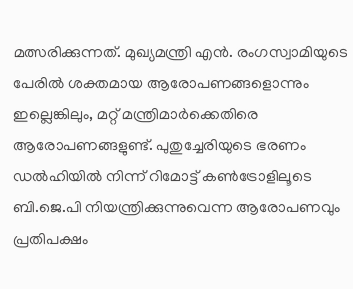മത്സരിക്കുന്നത്. മുഖ്യമന്ത്രി എൻ. രംഗസ്വാമിയുടെ പേരിൽ ശക്തമായ ആരോപണങ്ങളൊന്നും ഇല്ലെങ്കിലും, മറ്റ് മന്ത്രിമാർക്കെതിരെ ആരോപണങ്ങളുണ്ട്. പുതുച്ചേരിയുടെ ഭരണം ഡൽഹിയിൽ നിന്ന് റിമോട്ട് കൺട്രോളിലൂടെ ബി.ജെ.പി നിയന്ത്രിക്കുന്നുവെന്ന ആരോപണവും പ്രതിപക്ഷം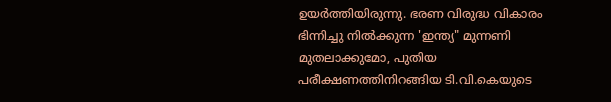ഉയർത്തിയിരുന്നു. ഭരണ വിരുദ്ധ വികാരം ഭിന്നിച്ചു നിൽക്കുന്ന 'ഇന്ത്യ" മുന്നണി മുതലാക്കുമോ, പുതിയ പരീക്ഷണത്തിനിറങ്ങിയ ടി.വി.കെയുടെ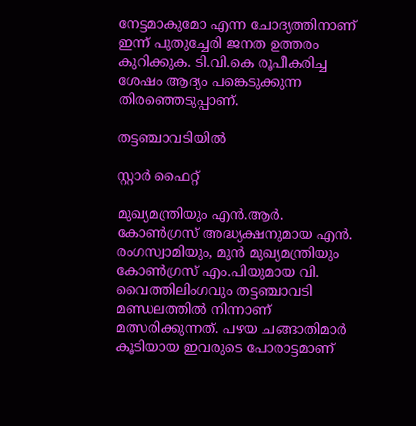നേട്ടമാകുമോ എന്ന ചോദ്യത്തിനാണ് ഇന്ന് പുതുച്ചേരി ജനത ഉത്തരം കുറിക്കുക. ടി.വി.കെ രൂപീകരിച്ച ശേഷം ആദ്യം പങ്കെടുക്കുന്ന തിരഞ്ഞെടുപ്പാണ്.

തട്ടഞ്ചാവടിയിൽ

സ്റ്റാർ ഫൈറ്റ്

മുഖ്യമന്ത്രിയും എൻ.ആർ. കോൺഗ്രസ് അദ്ധ്യക്ഷനുമായ എൻ. രംഗസ്വാമിയും, മുൻ മുഖ്യമന്ത്രിയും കോൺഗ്രസ് എം.പിയുമായ വി. വൈത്തിലിംഗവും തട്ടഞ്ചാവടി മണ്ഡലത്തിൽ നിന്നാണ് മത്സരിക്കുന്നത്. പഴയ ചങ്ങാതിമാർ കൂടിയായ ഇവരുടെ പോരാട്ടമാണ്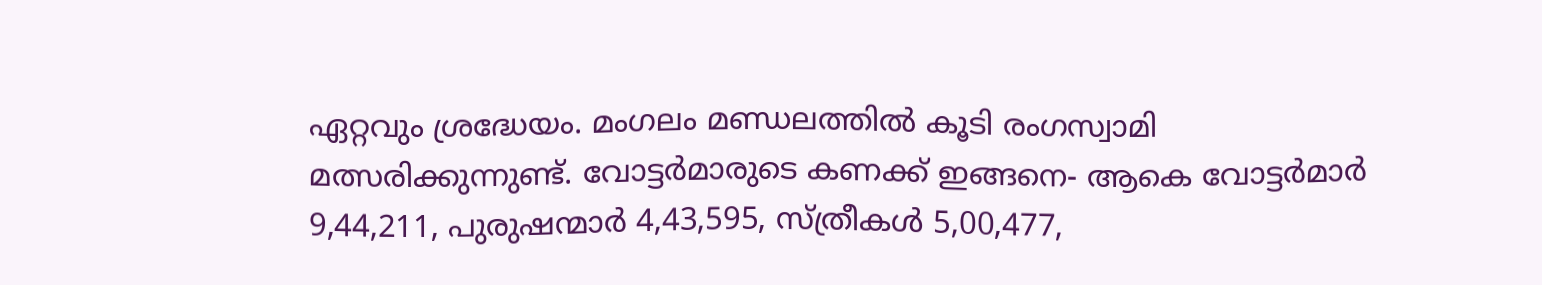ഏറ്റവും ശ്രദ്ധേയം. മംഗലം മണ്ഡലത്തിൽ കൂടി രംഗസ്വാമി മത്സരിക്കുന്നുണ്ട്. വോട്ടർമാരുടെ കണക്ക് ഇങ്ങനെ- ആകെ വോട്ടർമാർ 9,44,211, പുരുഷന്മാർ 4,43,595, സ്ത്രീകൾ 5,00,477,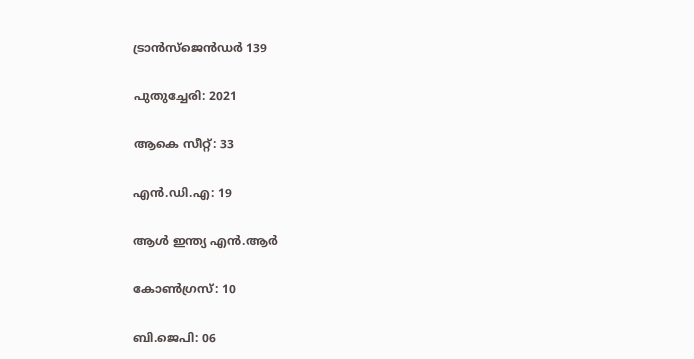ട്രാൻസ്‌ജെൻഡർ 139

പുതുച്ചേരി: 2021

ആകെ സീറ്റ്: 33

എൻ.ഡി.എ: 19

ആൾ ഇന്ത്യ എൻ.ആർ

കോൺഗ്രസ്: 10

ബി.ജെപി: 06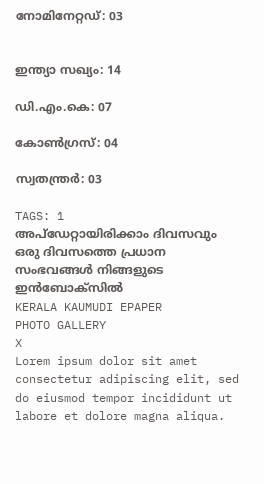നോമിനേറ്റഡ്: 03


ഇന്ത്യാ സഖ്യം: 14

ഡി.എം.കെ: 07

കോൺഗ്രസ്: 04

സ്വതന്ത്രർ: 03

TAGS: 1
അപ്ഡേറ്റായിരിക്കാം ദിവസവും
ഒരു ദിവസത്തെ പ്രധാന സംഭവങ്ങൾ നിങ്ങളുടെ ഇൻബോക്സിൽ
KERALA KAUMUDI EPAPER
PHOTO GALLERY
X
Lorem ipsum dolor sit amet
consectetur adipiscing elit, sed do eiusmod tempor incididunt ut labore et dolore magna aliqua.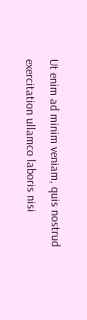Ut enim ad minim veniam, quis nostrud exercitation ullamco laboris nisi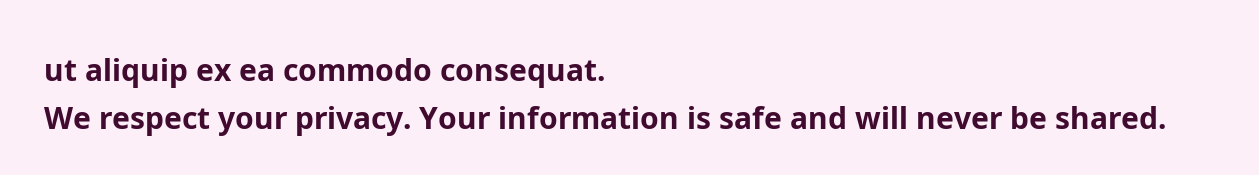ut aliquip ex ea commodo consequat.
We respect your privacy. Your information is safe and will never be shared.